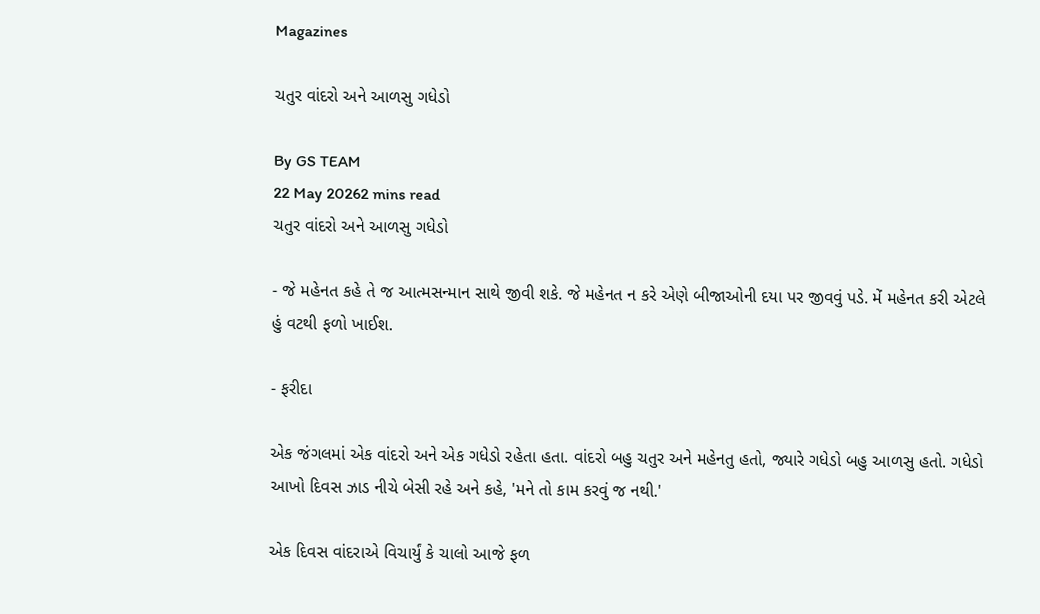Magazines

ચતુર વાંદરો અને આળસુ ગધેડો

By GS TEAM
22 May 20262 mins read
ચતુર વાંદરો અને આળસુ ગધેડો

- જે મહેનત કહે તે જ આત્મસન્માન સાથે જીવી શકે. જે મહેનત ન કરે એણે બીજાઓની દયા પર જીવવું પડે. મેં મહેનત કરી એટલે હું વટથી ફળો ખાઈશ.

- ફરીદા

એક જંગલમાં એક વાંદરો અને એક ગધેડો રહેતા હતા. વાંદરો બહુ ચતુર અને મહેનતુ હતો, જ્યારે ગધેડો બહુ આળસુ હતો. ગધેડો આખો દિવસ ઝાડ નીચે બેસી રહે અને કહે, 'મને તો કામ કરવું જ નથી.'

એક દિવસ વાંદરાએ વિચાર્યું કે ચાલો આજે ફળ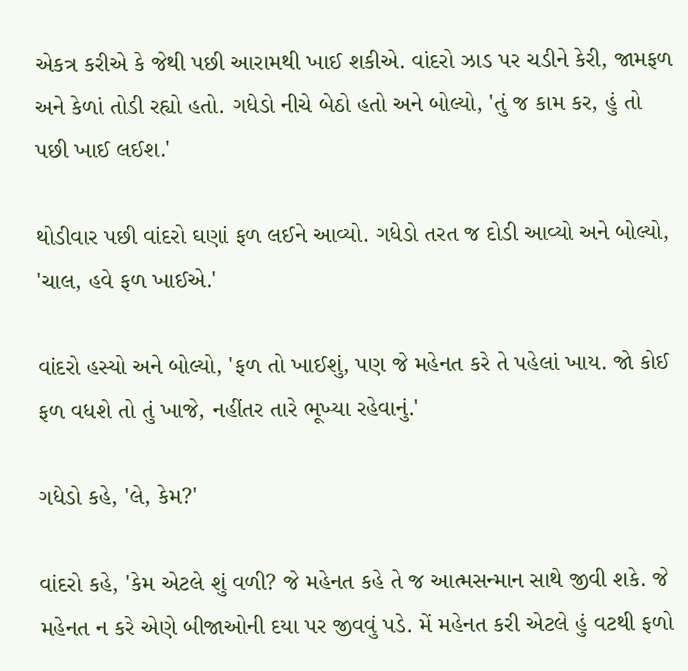એકત્ર કરીએ કે જેથી પછી આરામથી ખાઈ શકીએ. વાંદરો ઝાડ પર ચડીને કેરી, જામફળ અને કેળાં તોડી રહ્યો હતો. ગધેડો નીચે બેઠો હતો અને બોલ્યો, 'તું જ કામ કર, હું તો પછી ખાઈ લઈશ.'

થોડીવાર પછી વાંદરો ઘણાં ફળ લઈને આવ્યો. ગધેડો તરત જ દોડી આવ્યો અને બોલ્યો, 'ચાલ, હવે ફળ ખાઈએ.'

વાંદરો હસ્યો અને બોલ્યો, 'ફળ તો ખાઈશું, પણ જે મહેનત કરે તે પહેલાં ખાય. જો કોઈ ફળ વધશે તો તું ખાજે, નહીંતર તારે ભૂખ્યા રહેવાનું.'

ગધેડો કહે, 'લે, કેમ?'

વાંદરો કહે, 'કેમ એટલે શું વળી? જે મહેનત કહે તે જ આત્મસન્માન સાથે જીવી શકે. જે મહેનત ન કરે એણે બીજાઓની દયા પર જીવવું પડે. મેં મહેનત કરી એટલે હું વટથી ફળો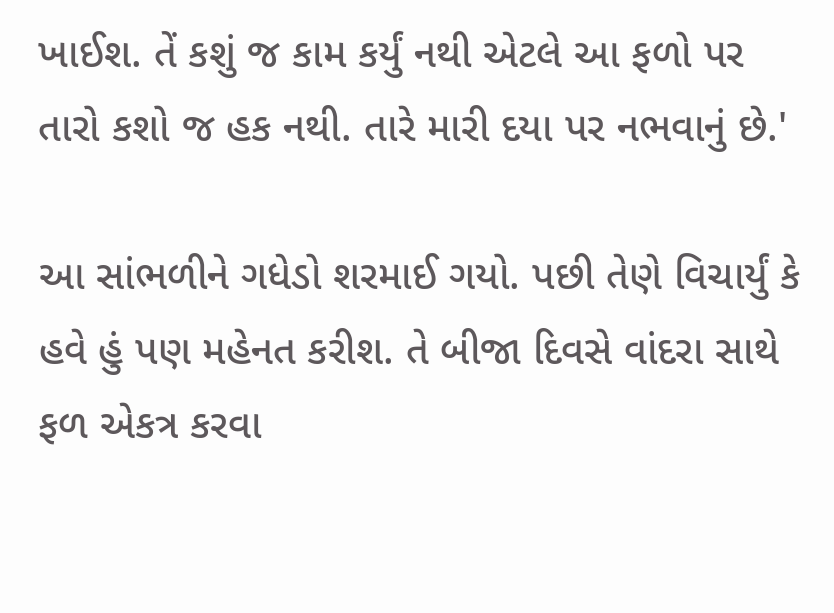ખાઈશ. તેં કશું જ કામ કર્યું નથી એટલે આ ફળો પર તારો કશો જ હક નથી. તારે મારી દયા પર નભવાનું છે.'

આ સાંભળીને ગધેડો શરમાઈ ગયો. પછી તેણે વિચાર્યું કે હવે હું પણ મહેનત કરીશ. તે બીજા દિવસે વાંદરા સાથે ફળ એકત્ર કરવા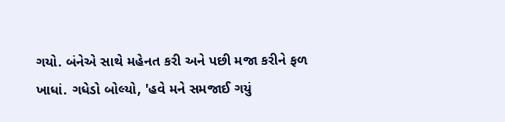ગયો. બંનેએ સાથે મહેનત કરી અને પછી મજા કરીને ફળ ખાધાં. ગધેડો બોલ્યો, 'હવે મને સમજાઈ ગયું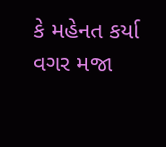કે મહેનત કર્યા વગર મજા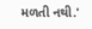મળતી નથી.'